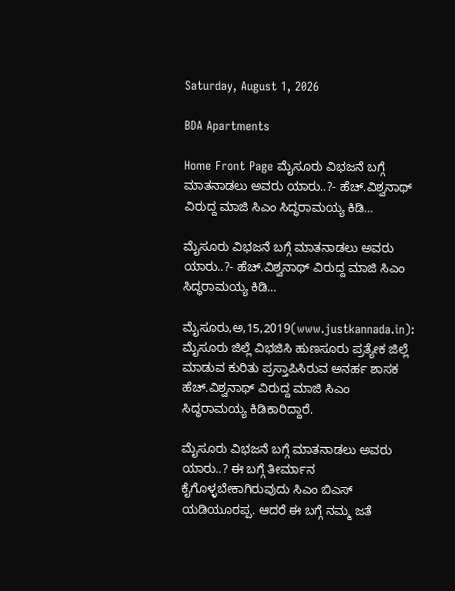Saturday, August 1, 2026

BDA Apartments

Home Front Page ಮೈಸೂರು ವಿಭಜನೆ ಬಗ್ಗೆ ಮಾತನಾಡಲು ಅವರು ಯಾರು..?- ಹೆಚ್.ವಿಶ್ವನಾಥ್ ವಿರುದ್ದ ಮಾಜಿ ಸಿಎಂ ಸಿದ್ಧರಾಮಯ್ಯ ಕಿಡಿ…

ಮೈಸೂರು ವಿಭಜನೆ ಬಗ್ಗೆ ಮಾತನಾಡಲು ಅವರು ಯಾರು..?- ಹೆಚ್.ವಿಶ್ವನಾಥ್ ವಿರುದ್ದ ಮಾಜಿ ಸಿಎಂ ಸಿದ್ಧರಾಮಯ್ಯ ಕಿಡಿ…

ಮೈಸೂರು,ಅ,15,2019(www.justkannada.in):  ಮೈಸೂರು ಜಿಲ್ಲೆ ವಿಭಜಿಸಿ ಹುಣಸೂರು ಪ್ರತ್ಯೇಕ ಜಿಲ್ಲೆ ಮಾಡುವ ಕುರಿತು ಪ್ರಸ್ತಾಪಿಸಿರುವ ಅನರ್ಹ ಶಾಸಕ ಹೆಚ್.ವಿಶ್ವನಾಥ್ ವಿರುದ್ದ ಮಾಜಿ ಸಿಎಂ ಸಿದ್ಧರಾಮಯ್ಯ ಕಿಡಿಕಾರಿದ್ದಾರೆ.

ಮೈಸೂರು ವಿಭಜನೆ ಬಗ್ಗೆ ಮಾತನಾಡಲು ಅವರು ಯಾರು..? ಈ ಬಗ್ಗೆ ತೀರ್ಮಾನ ಕೈಗೊಳ್ಳಬೇಕಾಗಿರುವುದು ಸಿಎಂ ಬಿಎಸ್ ಯಡಿಯೂರಪ್ಪ. ಆದರೆ ಈ ಬಗ್ಗೆ ನಮ್ಮ ಜತೆ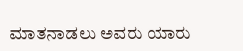ಮಾತನಾಡಲು ಅವರು ಯಾರು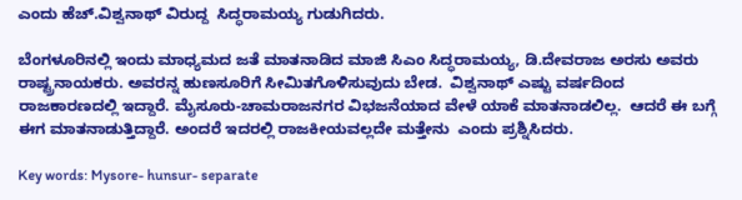ಎಂದು ಹೆಚ್.ವಿಶ್ವನಾಥ್ ವಿರುದ್ದ  ಸಿದ್ಧರಾಮಯ್ಯ ಗುಡುಗಿದರು.

ಬೆಂಗಳೂರಿನಲ್ಲಿ ಇಂದು ಮಾಧ್ಯಮದ ಜತೆ ಮಾತನಾಡಿದ ಮಾಜಿ ಸಿಎಂ ಸಿದ್ಧರಾಮಯ್ಯ, ಡಿ.ದೇವರಾಜ ಅರಸು ಅವರು ರಾಷ್ಟ್ರನಾಯಕರು. ಅವರನ್ನ ಹುಣಸೂರಿಗೆ ಸೀಮಿತಗೊಳಿಸುವುದು ಬೇಡ.  ವಿಶ್ವನಾಥ್ ಎಷ್ಟು ವರ್ಷದಿಂದ ರಾಜಕಾರಣದಲ್ಲಿ ಇದ್ದಾರೆ. ಮೈಸೂರು-ಚಾಮರಾಜನಗರ ವಿಭಜನೆಯಾದ ವೇಳೆ ಯಾಕೆ ಮಾತನಾಡಲಿಲ್ಲ.  ಆದರೆ ಈ ಬಗ್ಗೆ ಈಗ ಮಾತನಾಡುತ್ತಿದ್ದಾರೆ. ಅಂದರೆ ಇದರಲ್ಲಿ ರಾಜಕೀಯವಲ್ಲದೇ ಮತ್ತೇನು  ಎಂದು ಪ್ರಶ್ನಿಸಿದರು.

Key words: Mysore- hunsur- separate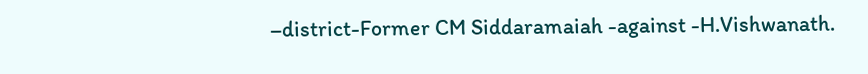–district-Former CM Siddaramaiah -against -H.Vishwanath.